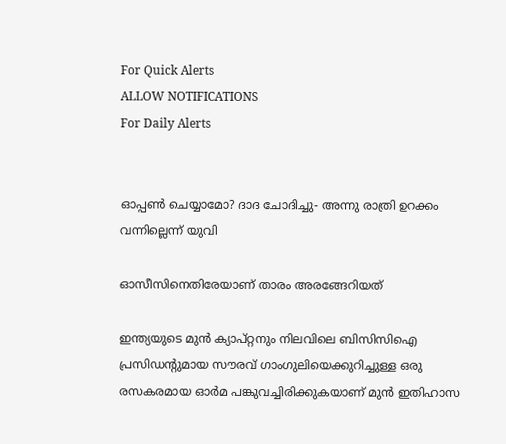For Quick Alerts
ALLOW NOTIFICATIONS
For Daily Alerts


ഓപ്പണ്‍ ചെയ്യാമോ? ദാദ ചോദിച്ചു- അന്നു രാത്രി ഉറക്കം വന്നില്ലെന്ന് യുവി

ഓസീസിനെതിരേയാണ് താരം അരങ്ങേറിയത്

ഇന്ത്യയുടെ മുന്‍ ക്യാപ്റ്റനും നിലവിലെ ബിസിസിഐ പ്രസിഡന്റുമായ സൗരവ് ഗാംഗുലിയെക്കുറിച്ചുള്ള ഒരു രസകരമായ ഓര്‍മ പങ്കുവച്ചിരിക്കുകയാണ് മുന്‍ ഇതിഹാസ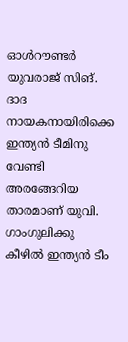ഓള്‍റൗണ്ടര്‍ യുവരാജ് സിങ്. ദാദ നായകനായിരിക്കെ ഇന്ത്യന്‍ ടീമിനു വേണ്ടി അരങ്ങേറിയ താരമാണ് യുവി. ഗാംഗുലിക്കു കീഴില്‍ ഇന്ത്യന്‍ ടീം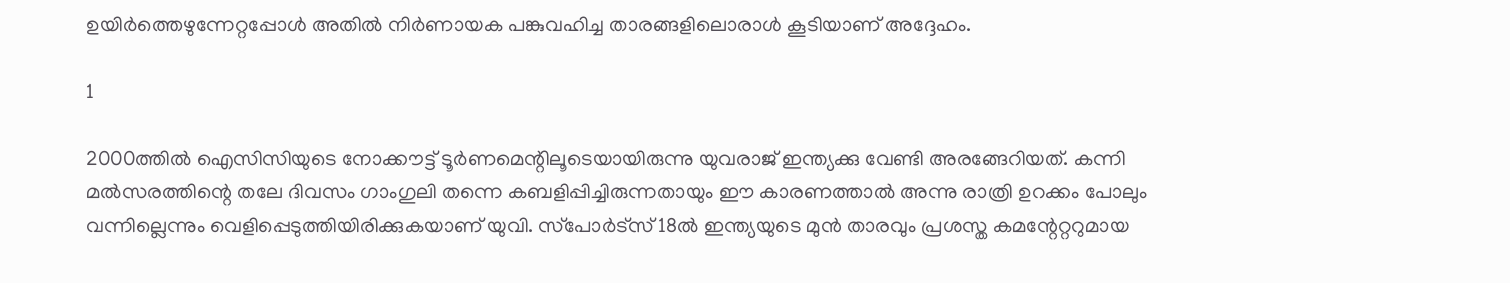ഉയിര്‍ത്തെഴുന്നേറ്റപ്പോള്‍ അതില്‍ നിര്‍ണായക പങ്കുവഹിച്ച താരങ്ങളിലൊരാള്‍ കൂടിയാണ് അദ്ദേഹം.

1

2000ത്തില്‍ ഐസിസിയുടെ നോക്കൗട്ട് ടൂര്‍ണമെന്റിലൂടെയായിരുന്നു യുവരാജ് ഇന്ത്യക്കു വേണ്ടി അരങ്ങേറിയത്. കന്നി മല്‍സരത്തിന്റെ തലേ ദിവസം ഗാംഗുലി തന്നെ കബളിപ്പിച്ചിരുന്നതായും ഈ കാരണത്താല്‍ അന്നു രാത്രി ഉറക്കം പോലും വന്നില്ലെന്നും വെളിപ്പെടുത്തിയിരിക്കുകയാണ് യുവി. സ്‌പോര്‍ട്‌സ് 18ല്‍ ഇന്ത്യയുടെ മുന്‍ താരവും പ്രശസ്ത കമന്റേറ്ററുമായ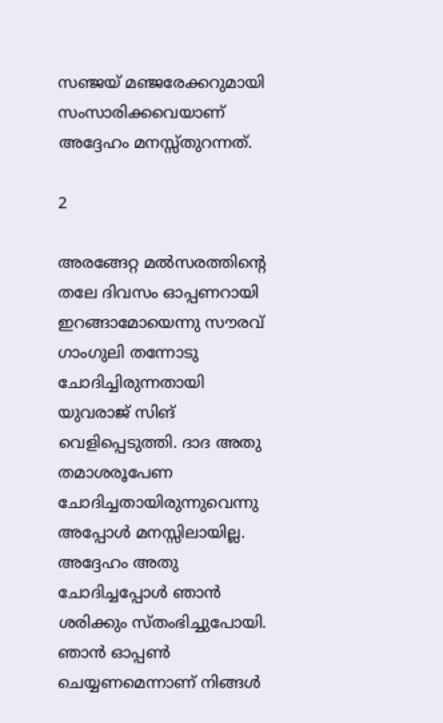സഞ്ജയ് മഞ്ജരേക്കറുമായി സംസാരിക്കവെയാണ് അദ്ദേഹം മനസ്സ്തുറന്നത്.

2

അരങ്ങേറ്റ മല്‍സരത്തിന്റെ തലേ ദിവസം ഓപ്പണറായി ഇറങ്ങാമോയെന്നു സൗരവ് ഗാംഗുലി തന്നോടു ചോദിച്ചിരുന്നതായി യുവരാജ് സിങ് വെളിപ്പെടുത്തി. ദാദ അതു തമാശരൂപേണ ചോദിച്ചതായിരുന്നുവെന്നു അപ്പോള്‍ മനസ്സിലായില്ല. അദ്ദേഹം അതു ചോദിച്ചപ്പോള്‍ ഞാന്‍ ശരിക്കും സ്തംഭിച്ചുപോയി. ഞാന്‍ ഓപ്പണ്‍ ചെയ്യണമെന്നാണ് നിങ്ങള്‍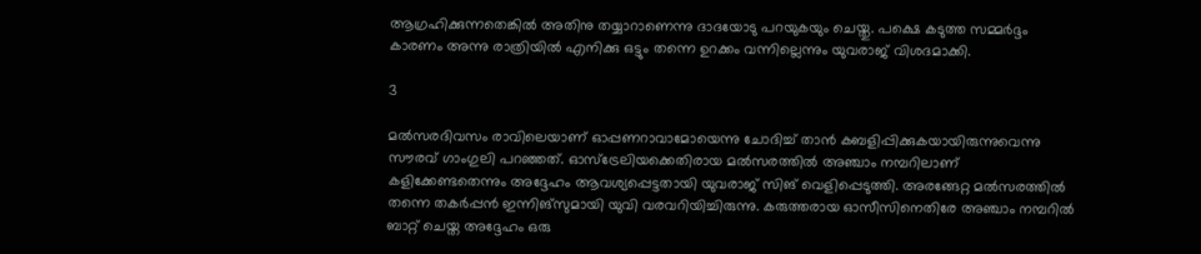ആഗ്രഹിക്കുന്നതെങ്കില്‍ അതിനു തയ്യാറാണെന്നു ദാദയോടു പറയുകയും ചെയ്തു. പക്ഷെ കടുത്ത സമ്മര്‍ദ്ദം കാരണം അന്നു രാത്രിയില്‍ എനിക്കു ഒട്ടും തന്നെ ഉറക്കം വന്നില്ലെന്നും യുവരാജ് വിശദമാക്കി.

3

മല്‍സരദിവസം രാവിലെയാണ് ഓപ്പണറാവാമോയെന്നു ചോദിച്ച് താന്‍ കബളിപ്പിക്കുകയായിരുന്നുവെന്നു സൗരവ് ഗാംഗുലി പറഞ്ഞത്. ഓസ്‌ട്രേലിയക്കെതിരായ മല്‍സരത്തില്‍ അഞ്ചാം നമ്പറിലാണ് കളിക്കേണ്ടതെന്നും അദ്ദേഹം ആവശ്യപ്പെട്ടതായി യുവരാജ് സിങ് വെളിപ്പെടുത്തി. അരങ്ങേറ്റ മല്‍സരത്തില്‍ തന്നെ തകര്‍പ്പന്‍ ഇന്നിങ്‌സുമായി യുവി വരവറിയിച്ചിരുന്നു. കരുത്തരായ ഓസീസിനെതിരേ അഞ്ചാം നമ്പറില്‍ ബാറ്റ് ചെയ്ത അദ്ദേഹം ഒരു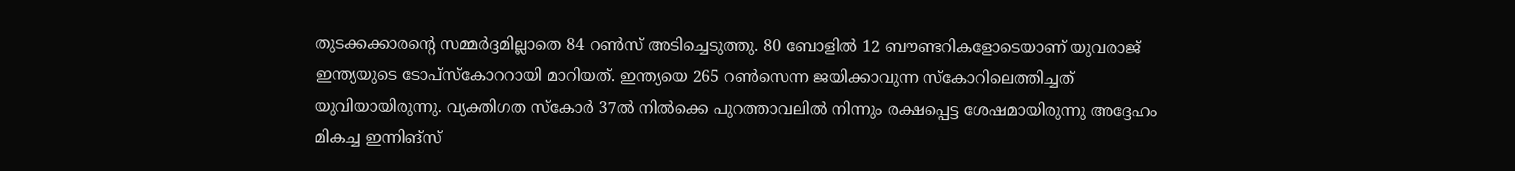തുടക്കക്കാരന്റെ സമ്മര്‍ദ്ദമില്ലാതെ 84 റണ്‍സ് അടിച്ചെടുത്തു. 80 ബോളില്‍ 12 ബൗണ്ടറികളോടെയാണ് യുവരാജ് ഇന്ത്യയുടെ ടോപ്‌സ്‌കോററായി മാറിയത്. ഇന്ത്യയെ 265 റണ്‍സെന്ന ജയിക്കാവുന്ന സ്‌കോറിലെത്തിച്ചത് യുവിയായിരുന്നു. വ്യക്തിഗത സ്‌കോര്‍ 37ല്‍ നില്‍ക്കെ പുറത്താവലില്‍ നിന്നും രക്ഷപ്പെട്ട ശേഷമായിരുന്നു അദ്ദേഹം മികച്ച ഇന്നിങ്‌സ്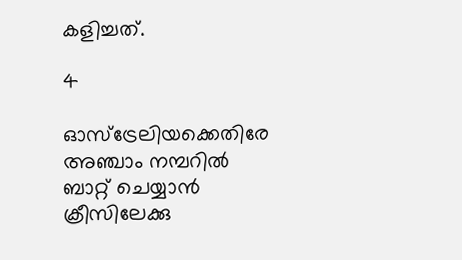കളിച്ചത്.

4

ഓസ്‌ട്രേലിയക്കെതിരേ അഞ്ചാം നമ്പറില്‍ ബാറ്റ് ചെയ്യാന്‍ ക്രീസിലേക്കു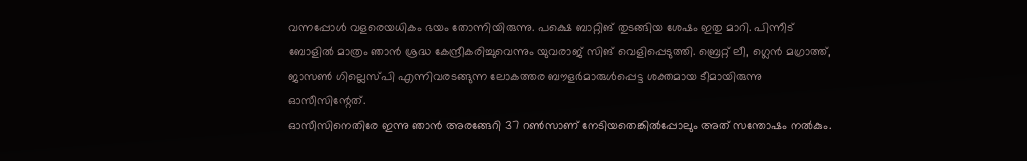വന്നപ്പോള്‍ വളരെയധികം ഭയം തോന്നിയിരുന്നു. പക്ഷെ ബാറ്റിങ് തുടങ്ങിയ ശേഷം ഇതു മാറി. പിന്നീട് ബോളില്‍ മാത്രം ഞാന്‍ ശ്രദ്ധ കേന്ദ്രീകരിച്ചുവെന്നും യുവരാജ് സിങ് വെളിപ്പെടുത്തി. ബ്രെറ്റ് ലീ, ഗ്ലെന്‍ മഗ്രാത്ത്, ജാസണ്‍ ഗില്ലെസ്പി എന്നിവരടങ്ങുന്ന ലോകത്തര ബൗളര്‍മാരുള്‍പ്പെട്ട ശക്തമായ ടീമായിരുന്നു ഓസീസിന്റേത്.
ഓസീസിനെതിരേ ഇന്നു ഞാന്‍ അരങ്ങേറി 37 റണ്‍സാണ് നേടിയതെങ്കില്‍പ്പോലും അത് സന്തോഷം നല്‍കും.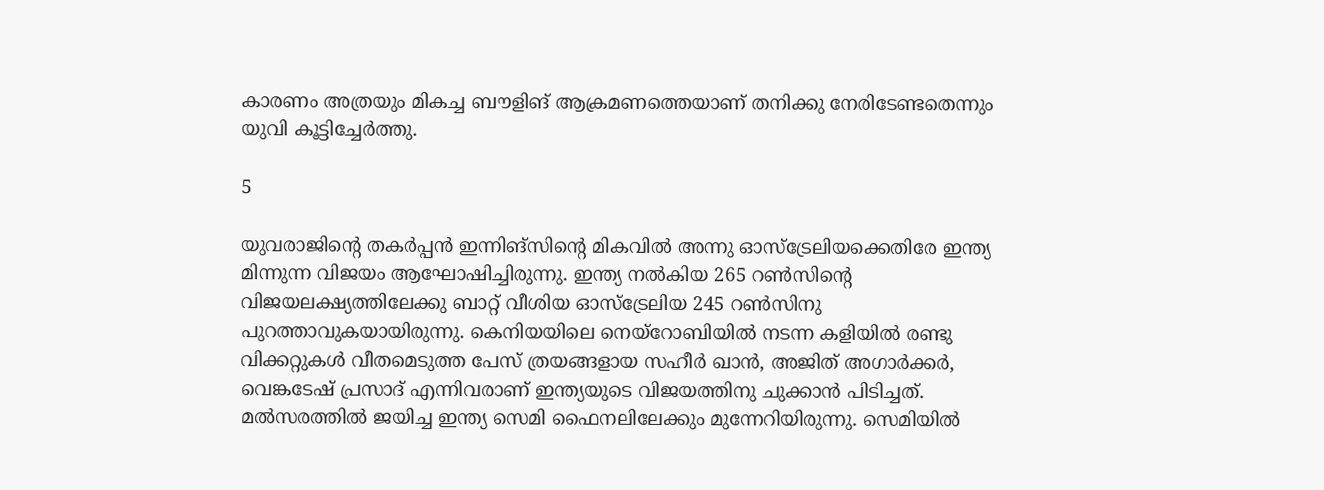കാരണം അത്രയും മികച്ച ബൗളിങ് ആക്രമണത്തെയാണ് തനിക്കു നേരിടേണ്ടതെന്നും യുവി കൂട്ടിച്ചേര്‍ത്തു.

5

യുവരാജിന്റെ തകര്‍പ്പന്‍ ഇന്നിങ്‌സിന്റെ മികവില്‍ അന്നു ഓസ്‌ട്രേലിയക്കെതിരേ ഇന്ത്യ മിന്നുന്ന വിജയം ആഘോഷിച്ചിരുന്നു. ഇന്ത്യ നല്‍കിയ 265 റണ്‍സിന്റെ വിജയലക്ഷ്യത്തിലേക്കു ബാറ്റ് വീശിയ ഓസ്‌ട്രേലിയ 245 റണ്‍സിനു പുറത്താവുകയായിരുന്നു. കെനിയയിലെ നെയ്‌റോബിയില്‍ നടന്ന കളിയില്‍ രണ്ടു വിക്കറ്റുകള്‍ വീതമെടുത്ത പേസ് ത്രയങ്ങളായ സഹീര്‍ ഖാന്‍, അജിത് അഗാര്‍ക്കര്‍, വെങ്കടേഷ് പ്രസാദ് എന്നിവരാണ് ഇന്ത്യയുടെ വിജയത്തിനു ചുക്കാന്‍ പിടിച്ചത്. മല്‍സരത്തില്‍ ജയിച്ച ഇന്ത്യ സെമി ഫൈനലിലേക്കും മുന്നേറിയിരുന്നു. സെമിയില്‍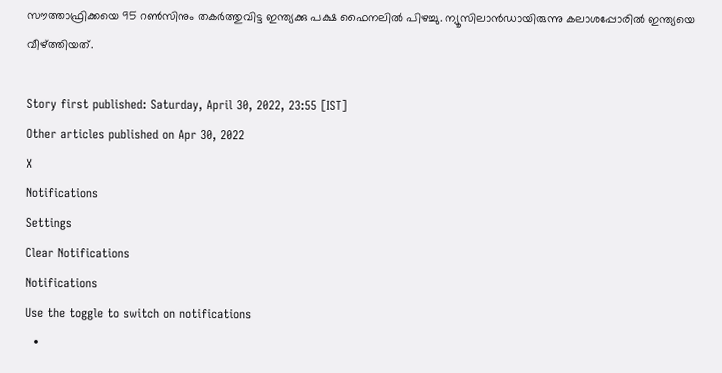സൗത്താഫ്രിക്കയെ 95 റണ്‍സിനും തകര്‍ത്തുവിട്ട ഇന്ത്യക്കു പക്ഷ ഫൈനലില്‍ പിഴച്ചു. ന്യൂസിലാന്‍ഡായിരുന്നു കലാശപ്പോരില്‍ ഇന്ത്യയെ വീഴ്ത്തിയത്.

Story first published: Saturday, April 30, 2022, 23:55 [IST]
Other articles published on Apr 30, 2022
X
Notifications
Settings
Clear Notifications
Notifications
Use the toggle to switch on notifications
  •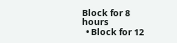Block for 8 hours
  • Block for 12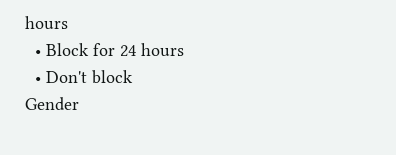hours
  • Block for 24 hours
  • Don't block
Gender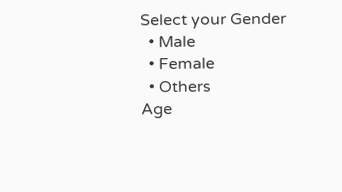Select your Gender
  • Male
  • Female
  • Others
Age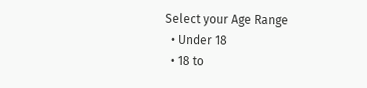Select your Age Range
  • Under 18
  • 18 to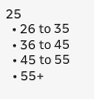25
  • 26 to 35
  • 36 to 45
  • 45 to 55
  • 55+